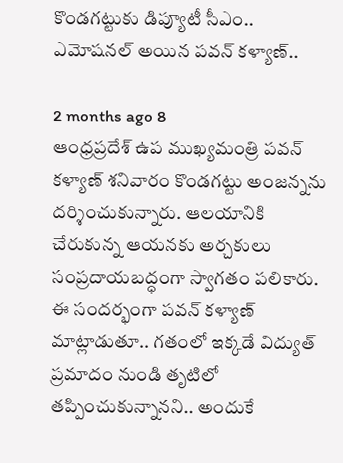కొండగట్టుకు డిప్యూటీ సీఎం.. ఎమోషనల్ అయిన పవన్ కళ్యాణ్..

2 months ago 8
ఆంధ్రప్రదేశ్ ఉప ముఖ్యమంత్రి పవన్ కళ్యాణ్ శనివారం కొండగట్టు అంజన్నను దర్శించుకున్నారు. ఆలయానికి చేరుకున్న ఆయనకు అర్చకులు సంప్రదాయబద్ధంగా స్వాగతం పలికారు. ఈ సందర్భంగా పవన్ కళ్యాణ్ మాట్లాడుతూ.. గతంలో ఇక్కడే విద్యుత్ ప్రమాదం నుండి తృటిలో తప్పించుకున్నానని.. అందుకే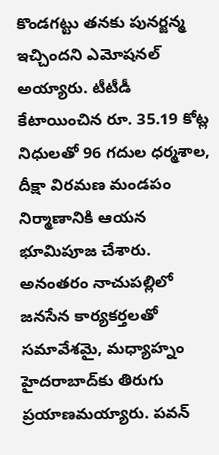కొండగట్టు తనకు పునర్జన్మ ఇచ్చిందని ఎమోషనల్ అయ్యారు. టీటీడీ కేటాయించిన రూ. 35.19 కోట్ల నిధులతో 96 గదుల ధర్మశాల, దీక్షా విరమణ మండపం నిర్మాణానికి ఆయన భూమిపూజ చేశారు. అనంతరం నాచుపల్లిలో జనసేన కార్యకర్తలతో సమావేశమై, మధ్యాహ్నం హైదరాబాద్‌కు తిరుగు ప్రయాణమయ్యారు. పవన్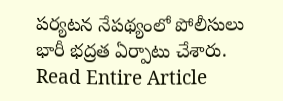పర్యటన నేపథ్యంలో పోలీసులు భారీ భద్రత ఏర్పాటు చేశారు.
Read Entire Article